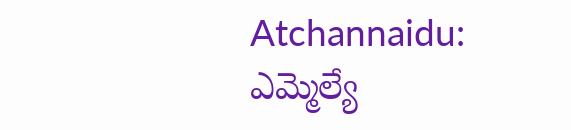Atchannaidu: ఎమ్మెల్యే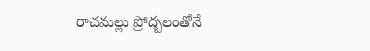రాచమల్లు ప్రోద్బలంతోనే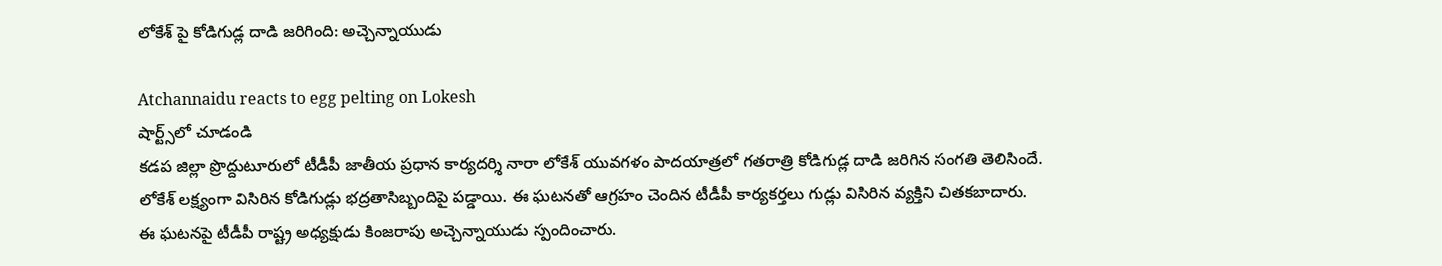లోకేశ్ పై కోడిగుడ్ల దాడి జరిగింది: అచ్చెన్నాయుడు

Atchannaidu reacts to egg pelting on Lokesh
షార్ట్స్‌లో చూడండి
కడప జిల్లా ప్రొద్దుటూరులో టీడీపీ జాతీయ ప్రధాన కార్యదర్శి నారా లోకేశ్ యువగళం పాదయాత్రలో గతరాత్రి కోడిగుడ్ల దాడి జరిగిన సంగతి తెలిసిందే. లోకేశ్ లక్ష్యంగా విసిరిన కోడిగుడ్లు భద్రతాసిబ్బందిపై పడ్డాయి. ఈ ఘటనతో ఆగ్రహం చెందిన టీడీపీ కార్యకర్తలు గుడ్లు విసిరిన వ్యక్తిని చితకబాదారు. ఈ ఘటనపై టీడీపీ రాష్ట్ర అధ్యక్షుడు కింజరాపు అచ్చెన్నాయుడు స్పందించారు.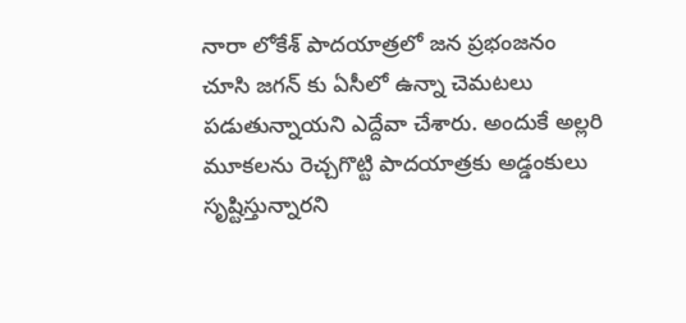నారా లోకేశ్ పాదయాత్రలో జన ప్రభంజనం చూసి జగన్ కు ఏసీలో ఉన్నా చెమటలు పడుతున్నాయని ఎద్దేవా చేశారు. అందుకే అల్లరి మూకలను రెచ్చగొట్టి పాదయాత్రకు అడ్డంకులు సృష్టిస్తున్నారని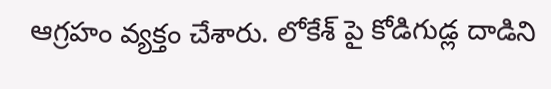ఆగ్రహం వ్యక్తం చేశారు. లోకేశ్ పై కోడిగుడ్ల దాడిని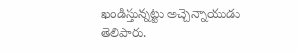ఖండిస్తున్నట్టు అచ్చెన్నాయుడు తెలిపారు.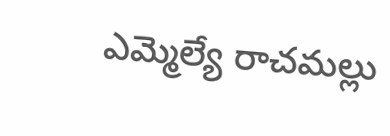ఎమ్మెల్యే రాచమల్లు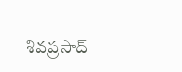శివప్రసాద్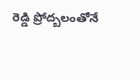రెడ్డి ప్రోద్బలంతోనే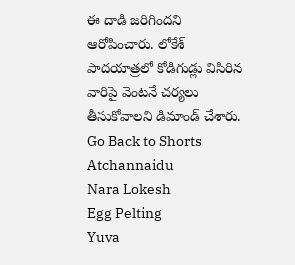ఈ దాడి జరిగిందని ఆరోపించారు. లోకేశ్ పాదయాత్రలో కోడిగుడ్లు విసిరిన వారిపై వెంటనే చర్యలు తీసుకోవాలని డిమాండ్ చేశారు.
Go Back to Shorts
Atchannaidu
Nara Lokesh
Egg Pelting
Yuva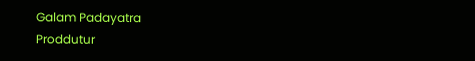Galam Padayatra
Proddutur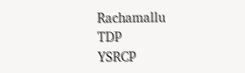Rachamallu
TDP
YSRCP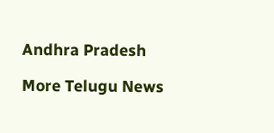Andhra Pradesh

More Telugu News